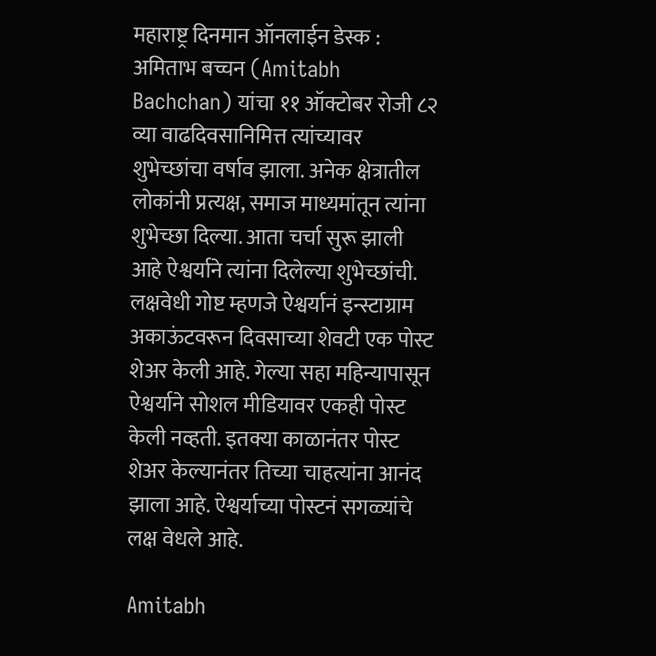महाराष्ट्र दिनमान ऑनलाईन डेस्क : अमिताभ बच्चन (Amitabh Bachchan) यांचा ११ ऑक्टोबर रोजी ८२ व्या वाढदिवसानिमित्त त्यांच्यावर शुभेच्छांचा वर्षाव झाला. अनेक क्षेत्रातील लोकांनी प्रत्यक्ष, समाज माध्यमांतून त्यांना शुभेच्छा दिल्या. आता चर्चा सुरू झाली आहे ऐश्वर्याने त्यांना दिलेल्या शुभेच्छांची. लक्षवेधी गोष्ट म्हणजे ऐश्वर्यानं इन्स्टाग्राम अकाऊंटवरून दिवसाच्या शेवटी एक पोस्ट शेअर केली आहे. गेल्या सहा महिन्यापासून ऐश्वर्याने सोशल मीडियावर एकही पोस्ट केली नव्हती. इतक्या काळानंतर पोस्ट शेअर केल्यानंतर तिच्या चाहत्यांना आनंद झाला आहे. ऐश्वर्याच्या पोस्टनं सगळ्यांचे लक्ष वेधले आहे.

Amitabh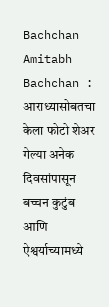Bachchan
Amitabh Bachchan : आराध्यासोबतचा केला फोटो शेअर
गेल्या अनेक दिवसांपासून बच्चन कुटुंब आणि ऐश्वर्याच्यामध्ये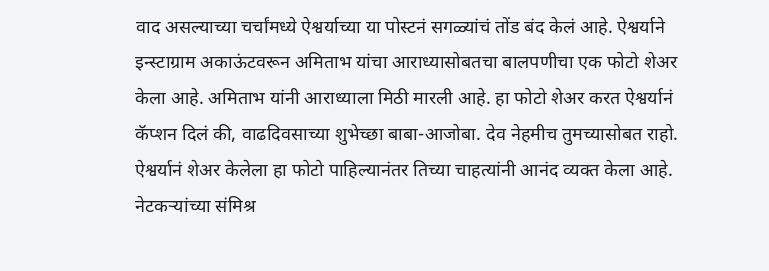वाद असल्याच्या चर्चांमध्ये ऐश्वर्याच्या या पोस्टनं सगळ्यांचं तोंड बंद केलं आहे. ऐश्वर्याने इन्स्टाग्राम अकाऊंटवरून अमिताभ यांचा आराध्यासोबतचा बालपणीचा एक फोटो शेअर केला आहे. अमिताभ यांनी आराध्याला मिठी मारली आहे. हा फोटो शेअर करत ऐश्वर्यानं कॅप्शन दिलं की, वाढदिवसाच्या शुभेच्छा बाबा-आजोबा. देव नेहमीच तुमच्यासोबत राहो. ऐश्वर्यानं शेअर केलेला हा फोटो पाहिल्यानंतर तिच्या चाहत्यांनी आनंद व्यक्त केला आहे.
नेटकऱ्यांच्या संमिश्र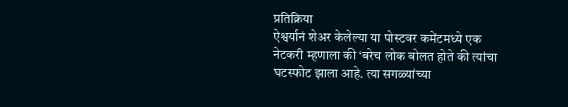प्रतिक्रिया
ऐश्वर्यानं शेअर केलेल्या या पोस्टवर कमेंटमध्ये एक नेटकरी म्हणाला की ‘बरेच लोक बोलत होते की त्यांचा घटस्फोट झाला आहे. त्या सगळ्यांच्या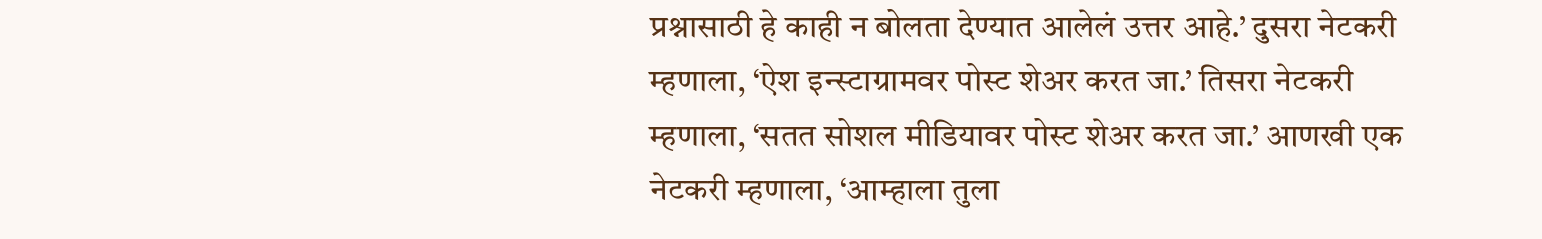प्रश्नासाठी हे काही न बोलता देण्यात आलेलं उत्तर आहे.’ दुसरा नेटकरी म्हणाला, ‘ऐश इन्स्टाग्रामवर पोस्ट शेअर करत जा.’ तिसरा नेटकरी म्हणाला, ‘सतत सोशल मीडियावर पोस्ट शेअर करत जा.’ आणखी एक नेटकरी म्हणाला, ‘आम्हाला तुला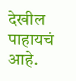देखील पाहायचं आहे.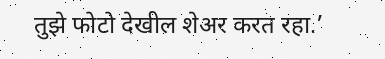तुझे फोटो देखील शेअर करत रहा.’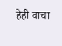हेही वाचा